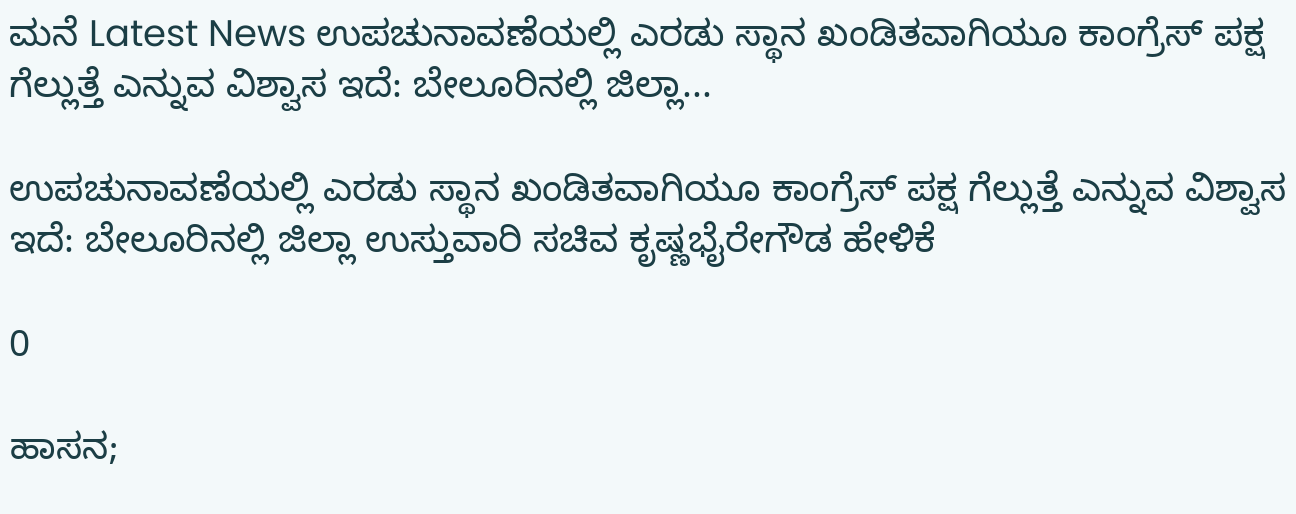ಮನೆ Latest News ಉಪಚುನಾವಣೆಯಲ್ಲಿ ಎರಡು ಸ್ಥಾನ ಖಂಡಿತವಾಗಿಯೂ ಕಾಂಗ್ರೆಸ್‌ ಪಕ್ಷ ಗೆಲ್ಲುತ್ತೆ ಎನ್ನುವ ವಿಶ್ವಾಸ ಇದೆ: ಬೇಲೂರಿನಲ್ಲಿ ಜಿಲ್ಲಾ...

ಉಪಚುನಾವಣೆಯಲ್ಲಿ ಎರಡು ಸ್ಥಾನ ಖಂಡಿತವಾಗಿಯೂ ಕಾಂಗ್ರೆಸ್‌ ಪಕ್ಷ ಗೆಲ್ಲುತ್ತೆ ಎನ್ನುವ ವಿಶ್ವಾಸ ಇದೆ: ಬೇಲೂರಿನಲ್ಲಿ ಜಿಲ್ಲಾ ಉಸ್ತುವಾರಿ ಸಚಿವ ಕೃಷ್ಣಭೈರೇಗೌಡ ಹೇಳಿಕೆ

0

ಹಾಸನ;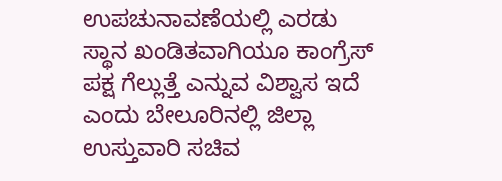ಉಪಚುನಾವಣೆಯಲ್ಲಿ ಎರಡು ಸ್ಥಾನ ಖಂಡಿತವಾಗಿಯೂ ಕಾಂಗ್ರೆಸ್‌ ಪಕ್ಷ ಗೆಲ್ಲುತ್ತೆ ಎನ್ನುವ ವಿಶ್ವಾಸ ಇದೆ ಎಂದು ಬೇಲೂರಿನಲ್ಲಿ ಜಿಲ್ಲಾ ಉಸ್ತುವಾರಿ ಸಚಿವ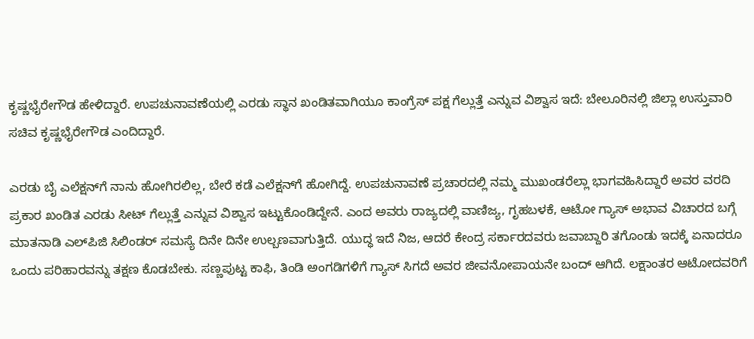ಕೃಷ್ಣಭೈರೇಗೌಡ ಹೇಳಿದ್ದಾರೆ. ಉಪಚುನಾವಣೆಯಲ್ಲಿ ಎರಡು ಸ್ಥಾನ ಖಂಡಿತವಾಗಿಯೂ ಕಾಂಗ್ರೆಸ್‌ ಪಕ್ಷ ಗೆಲ್ಲುತ್ತೆ ಎನ್ನುವ ವಿಶ್ವಾಸ ಇದೆ: ಬೇಲೂರಿನಲ್ಲಿ ಜಿಲ್ಲಾ ಉಸ್ತುವಾರಿ ಸಚಿವ ಕೃಷ್ಣಭೈರೇಗೌಡ ಎಂದಿದ್ದಾರೆ.

ಎರಡು ಬೈ ಎಲೆಕ್ಷನ್‌ಗೆ ನಾನು ಹೋಗಿರಲಿಲ್ಲ, ಬೇರೆ ಕಡೆ ಎಲೆಕ್ಷನ್‌ಗೆ ಹೋಗಿದ್ದೆ. ಉಪಚುನಾವಣೆ ಪ್ರಚಾರದಲ್ಲಿ ನಮ್ಮ ಮುಖಂಡರೆಲ್ಲಾ ಭಾಗವಹಿಸಿದ್ದಾರೆ ಅವರ ವರದಿ ಪ್ರಕಾರ ಖಂಡಿತ ಎರಡು ಸೀಟ್ ಗೆಲ್ಲುತ್ತೆ ಎನ್ನುವ ವಿಶ್ವಾಸ ಇಟ್ಟುಕೊಂಡಿದ್ದೇನೆ. ಎಂದ ಅವರು ರಾಜ್ಯದಲ್ಲಿ ವಾಣಿಜ್ಯ, ಗೃಹಬಳಕೆ, ಆಟೋ ಗ್ಯಾಸ್ ಅಭಾವ ವಿಚಾರದ ಬಗ್ಗೆ ಮಾತನಾಡಿ ಎಲ್‌ಪಿಜಿ ಸಿಲಿಂಡರ್ ಸಮಸ್ಯೆ ದಿನೇ ದಿನೇ ಉಲ್ಬಣವಾಗುತ್ತಿದೆ. ಯುದ್ಧ ಇದೆ ನಿಜ, ಆದರೆ ಕೇಂದ್ರ ಸರ್ಕಾರದವರು ಜವಾಬ್ದಾರಿ ತಗೊಂಡು ಇದಕ್ಕೆ ಏನಾದರೂ ಒಂದು ಪರಿಹಾರವನ್ನು ತಕ್ಷಣ ಕೊಡಬೇಕು. ಸಣ್ಣಪುಟ್ಟ ಕಾಫಿ, ತಿಂಡಿ ಅಂಗಡಿಗಳಿಗೆ ಗ್ಯಾಸ್ ಸಿಗದೆ ಅವರ ಜೀವನೋಪಾಯನೇ ಬಂದ್ ಆಗಿದೆ. ಲಕ್ಷಾಂತರ ಆಟೋದವರಿಗೆ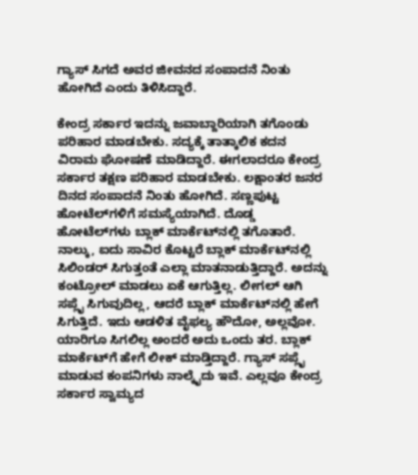ಗ್ಯಾಸ್ ಸಿಗದೆ ಅವರ ಜೀವನದ ಸಂಪಾದನೆ ನಿಂತು ಹೋಗಿದೆ ಎಂದು ತಿಳಿಸಿದ್ದಾರೆ.

ಕೇಂದ್ರ ಸರ್ಕಾರ ಇದನ್ನು ಜವಾಬ್ದಾರಿಯಾಗಿ ತಗೊಂಡು ಪರಿಹಾರ ಮಾಡಬೇಕು. ಸದ್ಯಕ್ಕೆ ತಾತ್ಕಾಲಿಕ ಕದನ ವಿರಾಮ ಘೋಷಣೆ ಮಾಡಿದ್ದಾರೆ. ಈಗಲಾದರೂ ಕೇಂದ್ರ ಸರ್ಕಾರ ತಕ್ಷಣ ಪರಿಹಾರ ಮಾಡಬೇಕು. ಲಕ್ಷಾಂತರ ಜನರ ದಿನದ ಸಂಪಾದನೆ ನಿಂತು ಹೋಗಿದೆ. ಸಣ್ಣಪುಟ್ಟ ಹೋಟೆಲ್‌ಗಳಿಗೆ ಸಮಸ್ಯೆಯಾಗಿದೆ. ದೊಡ್ಡ ಹೋಟೆಲ್‌ಗಳು ಬ್ಲಾಕ್ ಮಾರ್ಕೆಟ್‌ನಲ್ಲಿ ತಗೊತಾರೆ. ನಾಲ್ಕು, ಐದು ಸಾವಿರ ಕೊಟ್ಟರೆ ಬ್ಲಾಕ್ ಮಾರ್ಕೆಟ್‌ನಲ್ಲಿ ಸಿಲಿಂಡರ್ ಸಿಗುತ್ತಂತೆ ಎಲ್ಲಾ ಮಾತನಾಡುತ್ತಿದ್ದಾರೆ. ಅದನ್ನು ಕಂಟ್ರೋಲ್‌ ಮಾಡಲು ಏಕೆ ಆಗುತ್ತಿಲ್ಲ. ಲೀಗಲ್‌ ಆಗಿ ಸಪ್ಲೈ ಸಿಗುವುದಿಲ್ಲ, ಆದರೆ ಬ್ಲಾಕ್ ಮಾರ್ಕೆಟ್‌ನಲ್ಲಿ ಹೇಗೆ ಸಿಗುತ್ತಿದೆ. ಇದು ಆಡಳಿತ ವೈಫಲ್ಯ ಹೌದೋ, ಅಲ್ಲವೋ. ಯಾರಿಗೂ ಸಿಗಲಿಲ್ಲ ಅಂದರೆ ಅದು ಒಂದು ತರ. ಬ್ಲಾಕ್ ಮಾರ್ಕೆಟ್‌ಗೆ ಹೇಗೆ ಲೀಕ್ ಮಾಡ್ತಿದ್ದಾರೆ. ಗ್ಯಾಸ್ ಸಪ್ಲೈ ಮಾಡುವ ಕಂಪನಿಗಳು ನಾಲ್ಕೈದು ಇವೆ. ಎಲ್ಲವೂ ಕೇಂದ್ರ ಸರ್ಕಾರ ಸ್ವಾಮ್ಯದ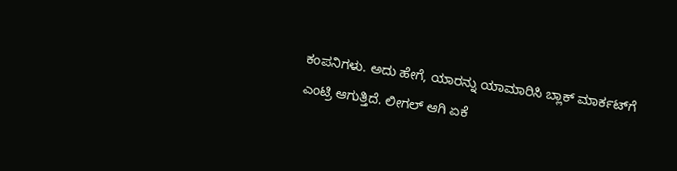ಕಂಪನಿಗಳು. ಅದು ಹೇಗೆ, ಯಾರನ್ನು ಯಾಮಾರಿಸಿ ಬ್ಲಾಕ್ ಮಾರ್ಕಟ್‌ಗೆ ಎಂಟ್ರಿ ಆಗುತ್ತಿದೆ. ಲೀಗಲ್ ಆಗಿ ಏಕೆ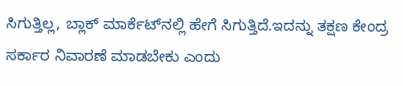ಸಿಗುತ್ತಿಲ್ಲ, ಬ್ಲಾಕ್ ಮಾರ್ಕೆಟ್‌ನಲ್ಲಿ ಹೇಗೆ ಸಿಗುತ್ತಿದೆ.ಇದನ್ನು ತಕ್ಷಣ ಕೇಂದ್ರ ಸರ್ಕಾರ ನಿವಾರಣೆ ಮಾಡಬೇಕು ಎಂದು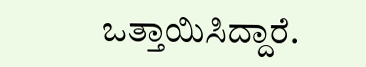ಒತ್ತಾಯಿಸಿದ್ದಾರೆ.